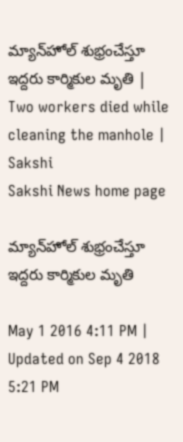మ్యాన్‌హోల్ శుభ్రంచేస్తూ ఇద్దరు కార్మికుల మృతి | Two workers died while cleaning the manhole | Sakshi
Sakshi News home page

మ్యాన్‌హోల్ శుభ్రంచేస్తూ ఇద్దరు కార్మికుల మృతి

May 1 2016 4:11 PM | Updated on Sep 4 2018 5:21 PM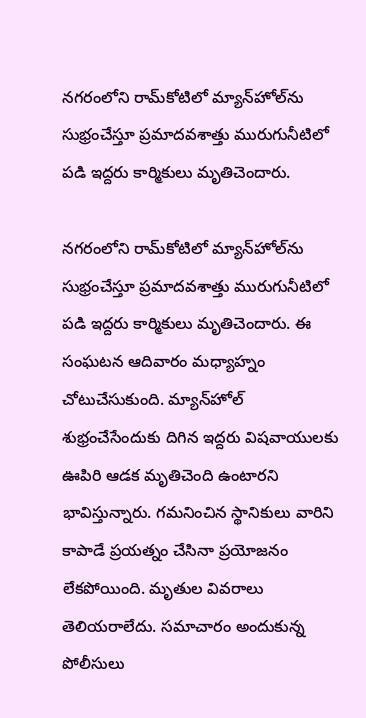నగరంలోని రామ్‌కోటిలో మ్యాన్‌హోల్‌ను సుభ్రంచేస్తూ ప్రమాదవశాత్తు మురుగునీటిలో పడి ఇద్దరు కార్మికులు మృతిచెందారు.

నగరంలోని రామ్‌కోటిలో మ్యాన్‌హోల్‌ను సుభ్రంచేస్తూ ప్రమాదవశాత్తు మురుగునీటిలో పడి ఇద్దరు కార్మికులు మృతిచెందారు. ఈ సంఘటన ఆదివారం మధ్యాహ్నం చోటుచేసుకుంది. మ్యాన్‌హోల్ శుభ్రంచేసేందుకు దిగిన ఇద్దరు విషవాయులకు ఊపిరి ఆడక మృతిచెంది ఉంటారని భావిస్తున్నారు. గమనించిన స్థానికులు వారిని కాపాడే ప్రయత్నం చేసినా ప్రయోజనం లేకపోయింది. మృతుల వివరాలు తెలియరాలేదు. సమాచారం అందుకున్న పోలీసులు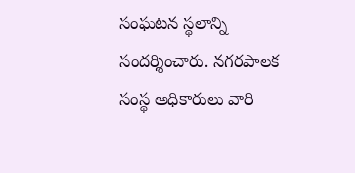సంఘటన స్థలాన్ని సందర్శించారు. నగరపాలక సంస్థ అధికారులు వారి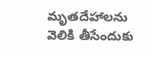మృతదేహాలను వెలికి తీసేందుకు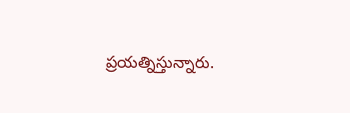ప్రయత్నిస్తున్నారు.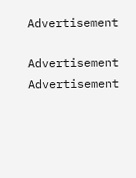Advertisement

Advertisement
Advertisement